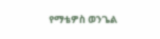የማቴዎስ ወንጌል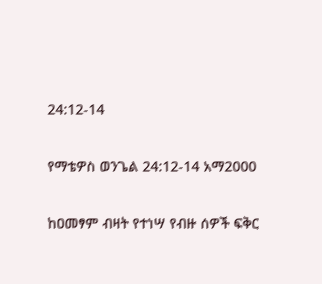24:12-14

የማቴዎስ ወንጌል 24:12-14 አማ2000

ከዐመፃም ብዛት የተነሣ የብዙ ሰዎች ፍቅር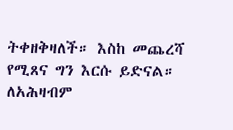ትቀዘቅዛለች። እስከ መጨረሻ የሚጸና ግን እርሱ ይድናል። ለአሕዛብም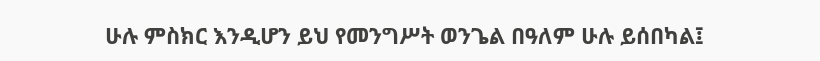ሁሉ ምስክር እንዲሆን ይህ የመንግሥት ወንጌል በዓለም ሁሉ ይሰበካል፤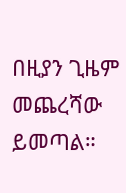በዚያን ጊዜም መጨረሻው ይመጣል።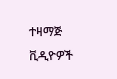ተዛማጅ ቪዲዮዎች